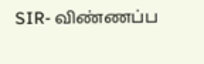SIR- விண்ணப்ப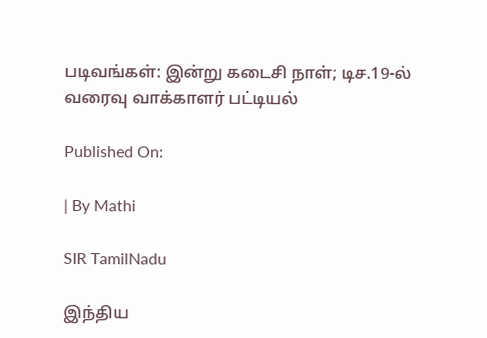படிவங்கள்: இன்று கடைசி நாள்; டிச.19-ல் வரைவு வாக்காளர் பட்டியல்

Published On:

| By Mathi

SIR TamilNadu

இந்திய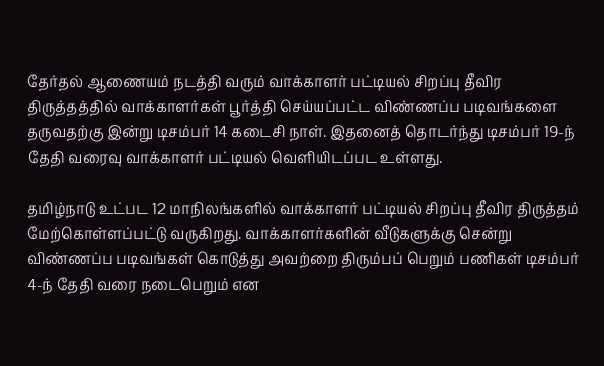தேர்தல் ஆணையம் நடத்தி வரும் வாக்காளர் பட்டியல் சிறப்பு தீவிர திருத்தத்தில் வாக்காளர்கள் பூர்த்தி செய்யப்பட்ட விண்ணப்ப படிவங்களை தருவதற்கு இன்று டிசம்பர் 14 கடைசி நாள். இதனைத் தொடர்ந்து டிசம்பர் 19-ந் தேதி வரைவு வாக்காளர் பட்டியல் வெளியிடப்பட உள்ளது.

தமிழ்நாடு உட்பட 12 மாநிலங்களில் வாக்காளர் பட்டியல் சிறப்பு தீவிர திருத்தம் மேற்கொள்ளப்பட்டு வருகிறது. வாக்காளர்களின் வீடுகளுக்கு சென்று விண்ணப்ப படிவங்கள் கொடுத்து அவற்றை திரும்பப் பெறும் பணிகள் டிசம்பர் 4-ந் தேதி வரை நடைபெறும் என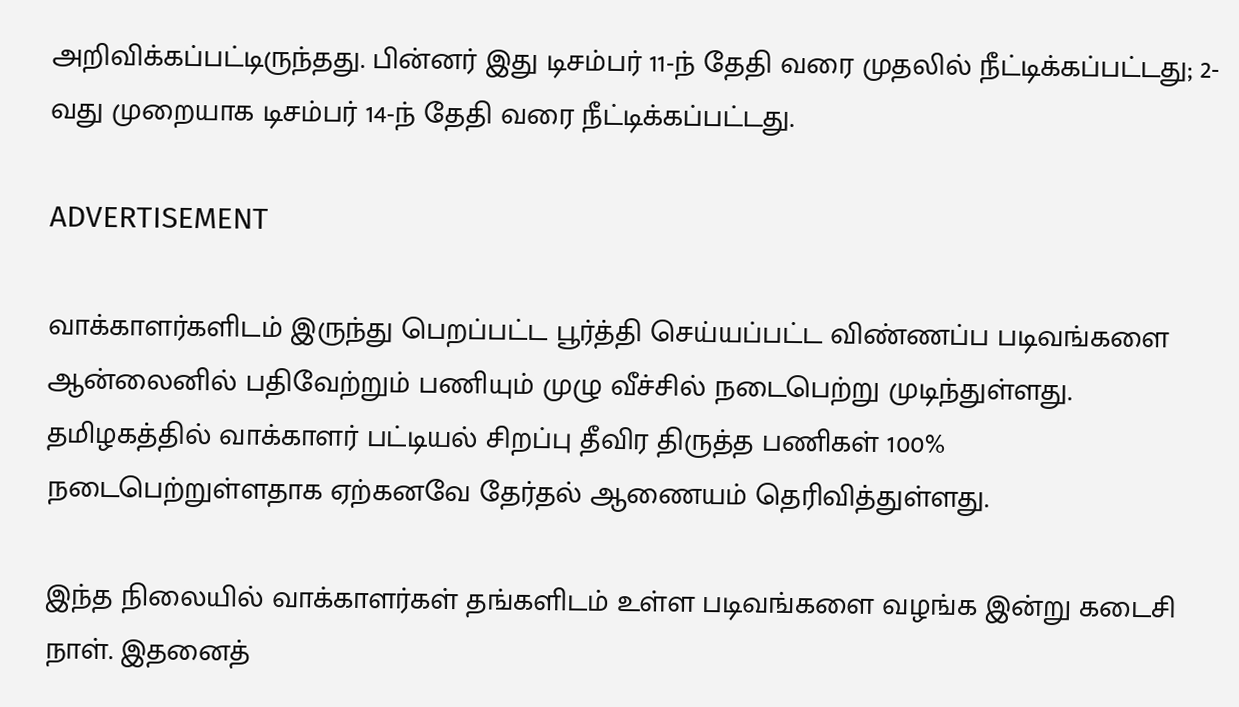அறிவிக்கப்பட்டிருந்தது. பின்னர் இது டிசம்பர் 11-ந் தேதி வரை முதலில் நீட்டிக்கப்பட்டது; 2-வது முறையாக டிசம்பர் 14-ந் தேதி வரை நீட்டிக்கப்பட்டது.

ADVERTISEMENT

வாக்காளர்களிடம் இருந்து பெறப்பட்ட பூர்த்தி செய்யப்பட்ட விண்ணப்ப படிவங்களை ஆன்லைனில் பதிவேற்றும் பணியும் முழு வீச்சில் நடைபெற்று முடிந்துள்ளது. தமிழகத்தில் வாக்காளர் பட்டியல் சிறப்பு தீவிர திருத்த பணிகள் 100% நடைபெற்றுள்ளதாக ஏற்கனவே தேர்தல் ஆணையம் தெரிவித்துள்ளது.

இந்த நிலையில் வாக்காளர்கள் தங்களிடம் உள்ள படிவங்களை வழங்க இன்று கடைசி நாள். இதனைத்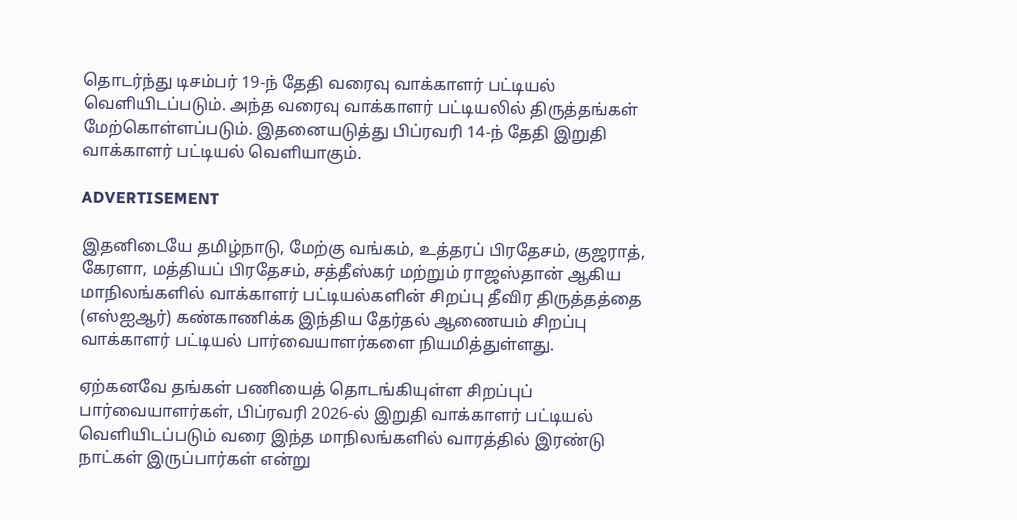தொடர்ந்து டிசம்பர் 19-ந் தேதி வரைவு வாக்காளர் பட்டியல் வெளியிடப்படும். அந்த வரைவு வாக்காளர் பட்டியலில் திருத்தங்கள் மேற்கொள்ளப்படும். இதனையடுத்து பிப்ரவரி 14-ந் தேதி இறுதி வாக்காளர் பட்டியல் வெளியாகும்.

ADVERTISEMENT

இதனிடையே தமிழ்நாடு, மேற்கு வங்கம், உத்தரப் பிரதேசம், குஜராத், கேரளா, மத்தியப் பிரதேசம், சத்தீஸ்கர் மற்றும் ராஜஸ்தான் ஆகிய மாநிலங்களில் வாக்காளர் பட்டியல்களின் சிறப்பு தீவிர திருத்தத்தை (எஸ்ஐஆர்) கண்காணிக்க இந்திய தேர்தல் ஆணையம் சிறப்பு வாக்காளர் பட்டியல் பார்வையாளர்களை நியமித்துள்ளது.

ஏற்கனவே தங்கள் பணியைத் தொடங்கியுள்ள சிறப்புப் பார்வையாளர்கள், பிப்ரவரி 2026-ல் இறுதி வாக்காளர் பட்டியல் வெளியிடப்படும் வரை இந்த மாநிலங்களில் வாரத்தில் இரண்டு நாட்கள் இருப்பார்கள் என்று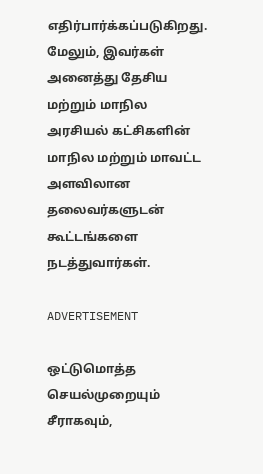எதிர்பார்க்கப்படுகிறது. மேலும், இவர்கள் அனைத்து தேசிய மற்றும் மாநில அரசியல் கட்சிகளின் மாநில மற்றும் மாவட்ட அளவிலான தலைவர்களுடன் கூட்டங்களை நடத்துவார்கள்.

ADVERTISEMENT

ஒட்டுமொத்த செயல்முறையும் சீராகவும்,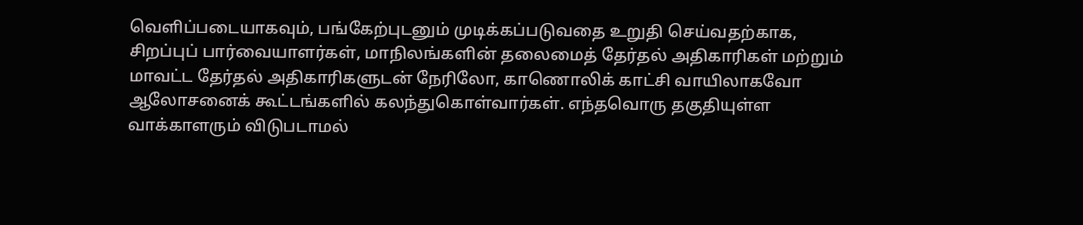வெளிப்படையாகவும், பங்கேற்புடனும் முடிக்கப்படுவதை உறுதி செய்வதற்காக, சிறப்புப் பார்வையாளர்கள், மாநிலங்களின் தலைமைத் தேர்தல் அதிகாரிகள் மற்றும் மாவட்ட தேர்தல் அதிகாரிகளுடன் நேரிலோ, காணொலிக் காட்சி வாயிலாகவோ ஆலோசனைக் கூட்டங்களில் கலந்துகொள்வார்கள். எந்தவொரு தகுதியுள்ள வாக்காளரும் விடுபடாமல்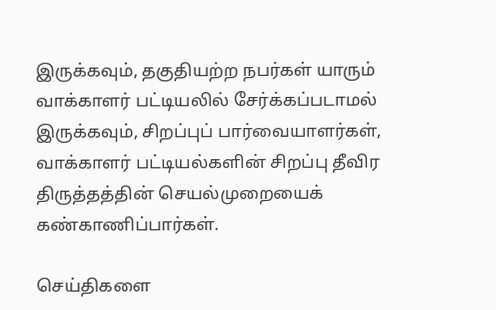இருக்கவும், தகுதியற்ற நபர்கள் யாரும் வாக்காளர் பட்டியலில் சேர்க்கப்படாமல் இருக்கவும், சிறப்புப் பார்வையாளர்கள், வாக்காளர் பட்டியல்களின் சிறப்பு தீவிர திருத்தத்தின் செயல்முறையைக் கண்காணிப்பார்கள்.

செய்திகளை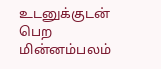உடனுக்குடன் பெற மின்னம்பலம்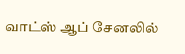வாட்ஸ் ஆப் சேனலில்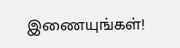இணையுங்கள்!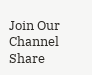Join Our Channel
Share